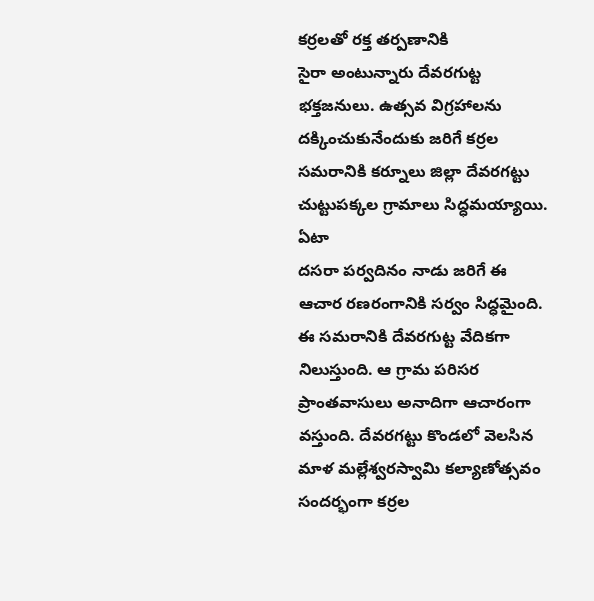కర్రలతో రక్త తర్పణానికి
సైరా అంటున్నారు దేవరగుట్ట భక్తజనులు. ఉత్సవ విగ్రహాలను దక్కించుకునేందుకు జరిగే కర్రల సమరానికి కర్నూలు జిల్లా దేవరగట్టు చుట్టుపక్కల గ్రామాలు సిద్ధమయ్యాయి. ఏటా
దసరా పర్వదినం నాడు జరిగే ఈ ఆచార రణరంగానికి సర్వం సిద్ధమైంది. ఈ సమరానికి దేవరగుట్ట వేదికగా నిలుస్తుంది. ఆ గ్రామ పరిసర ప్రాంతవాసులు అనాదిగా ఆచారంగా వస్తుంది. దేవరగట్టు కొండలో వెలసిన మాళ మల్లేశ్వరస్వామి కల్యాణోత్సవం సందర్భంగా కర్రల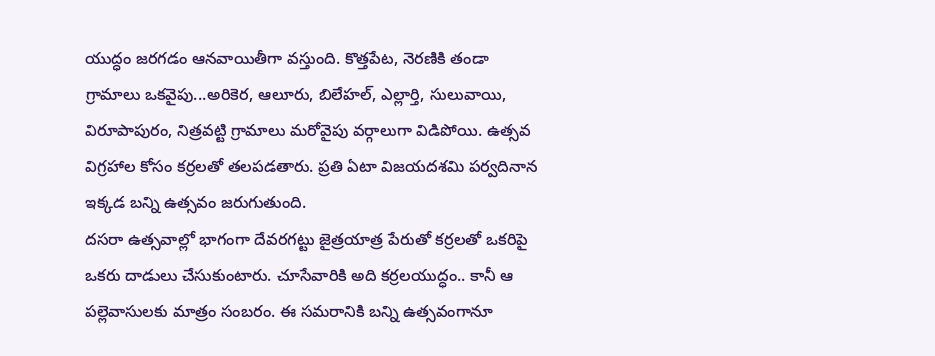యుద్ధం జరగడం ఆనవాయితీగా వస్తుంది. కొత్తపేట, నెరణికి తండా గ్రామాలు ఒకవైపు...అరికెర, ఆలూరు, బిలేహల్, ఎల్లార్తి, సులువాయి, విరూపాపురం, నిత్రవట్టి గ్రామాలు మరోవైపు వర్గాలుగా విడిపోయి. ఉత్సవ విగ్రహాల కోసం కర్రలతో తలపడతారు. ప్రతి ఏటా విజయదశమి పర్వదినాన ఇక్కడ బన్ని ఉత్సవం జరుగుతుంది.
దసరా ఉత్సవాల్లో భాగంగా దేవరగట్టు జైత్రయాత్ర పేరుతో కర్రలతో ఒకరిపై ఒకరు దాడులు చేసుకుంటారు. చూసేవారికి అది కర్రలయుద్ధం.. కానీ ఆ పల్లెవాసులకు మాత్రం సంబరం. ఈ సమరానికి బన్ని ఉత్సవంగానూ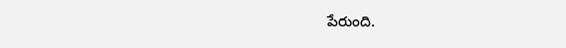పేరుంది.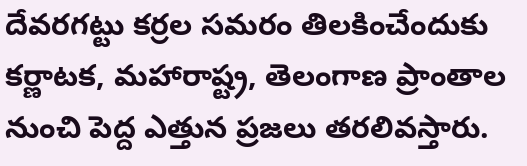దేవరగట్టు కర్రల సమరం తిలకించేందుకు కర్ణాటక, మహారాష్ట్ర, తెలంగాణ ప్రాంతాల నుంచి పెద్ద ఎత్తున ప్రజలు తరలివస్తారు.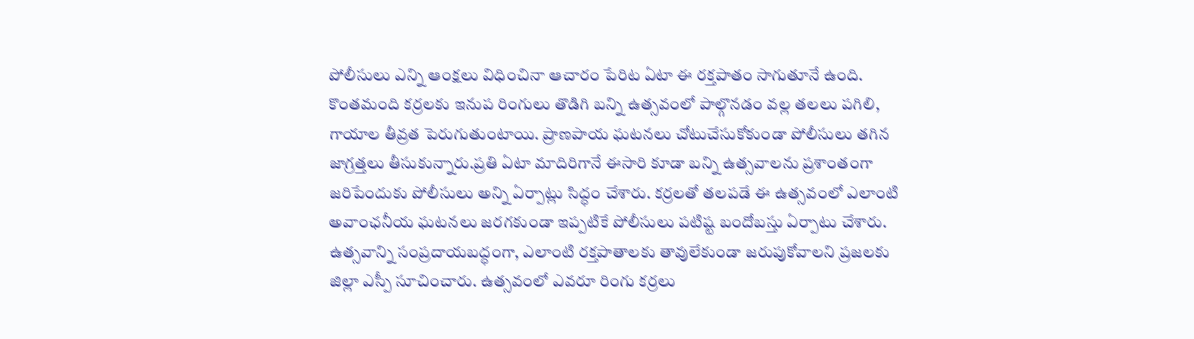పోలీసులు ఎన్ని ఆంక్షలు విధించినా ఆచారం పేరిట ఏటా ఈ రక్తపాతం సాగుతూనే ఉంది. కొంతమంది కర్రలకు ఇనుప రింగులు తొడిగి బన్ని ఉత్సవంలో పాల్గొనడం వల్ల తలలు పగిలి, గాయాల తీవ్రత పెరుగుతుంటాయి. ప్రాణపాయ ఘటనలు చోటుచేసుకోకుండా పోలీసులు తగిన జాగ్రత్తలు తీసుకున్నారు.ప్రతి ఏటా మాదిరిగానే ఈసారి కూడా బన్ని ఉత్సవాలను ప్రశాంతంగా జరిపేందుకు పోలీసులు అన్ని ఏర్పాట్లు సిద్ధం చేశారు. కర్రలతో తలపడే ఈ ఉత్సవంలో ఎలాంటి అవాంఛనీయ ఘటనలు జరగకుండా ఇప్పటికే పోలీసులు పటిష్ట బందోబస్తు ఏర్పాటు చేశారు. ఉత్సవాన్ని సంప్రదాయబద్ధంగా, ఎలాంటి రక్తపాతాలకు తావులేకుండా జరుపుకోవాలని ప్రజలకు జిల్లా ఎస్పీ సూచించారు. ఉత్సవంలో ఎవరూ రింగు కర్రలు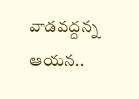వాడవద్దన్న ఆయన..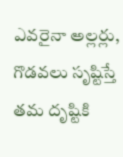ఎవరైనా అల్లర్లు, గొడవలు సృష్టిస్తే తమ దృష్టికి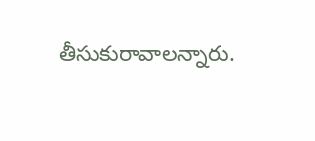తీసుకురావాలన్నారు.